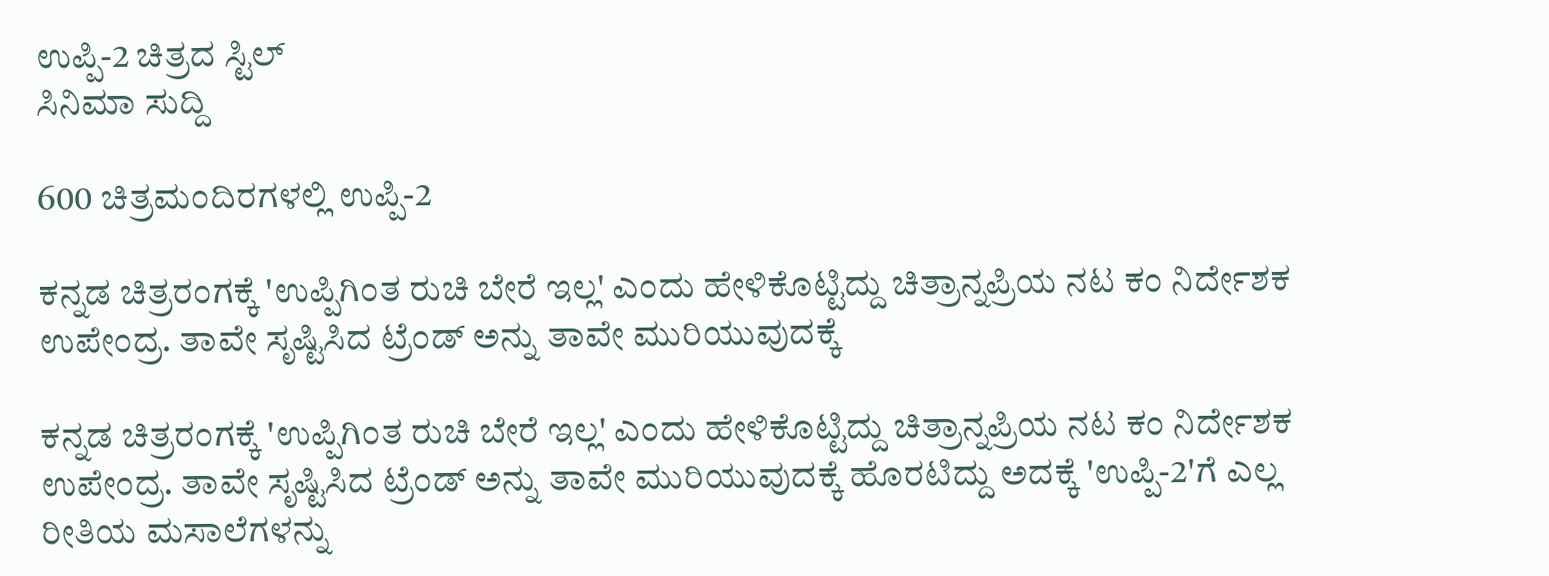ಉಪ್ಪಿ-2 ಚಿತ್ರದ ಸ್ಟಿಲ್
ಸಿನಿಮಾ ಸುದ್ದಿ

600 ಚಿತ್ರಮಂದಿರಗಳಲ್ಲಿ ಉಪ್ಪಿ-2

ಕನ್ನಡ ಚಿತ್ರರಂಗಕ್ಕೆ 'ಉಪ್ಪಿಗಿಂತ ರುಚಿ ಬೇರೆ ಇಲ್ಲ' ಎಂದು ಹೇಳಿಕೊಟ್ಟಿದ್ದು ಚಿತ್ರಾನ್ನಪ್ರಿಯ ನಟ ಕಂ ನಿರ್ದೇಶಕ ಉಪೇಂದ್ರ. ತಾವೇ ಸೃಷ್ಟಿಸಿದ ಟ್ರೆಂಡ್ ಅನ್ನು ತಾವೇ ಮುರಿಯುವುದಕ್ಕೆ

ಕನ್ನಡ ಚಿತ್ರರಂಗಕ್ಕೆ 'ಉಪ್ಪಿಗಿಂತ ರುಚಿ ಬೇರೆ ಇಲ್ಲ' ಎಂದು ಹೇಳಿಕೊಟ್ಟಿದ್ದು ಚಿತ್ರಾನ್ನಪ್ರಿಯ ನಟ ಕಂ ನಿರ್ದೇಶಕ ಉಪೇಂದ್ರ. ತಾವೇ ಸೃಷ್ಟಿಸಿದ ಟ್ರೆಂಡ್ ಅನ್ನು ತಾವೇ ಮುರಿಯುವುದಕ್ಕೆ ಹೊರಟಿದ್ದು ಅದಕ್ಕೆ 'ಉಪ್ಪಿ-2'ಗೆ ಎಲ್ಲ ರೀತಿಯ ಮಸಾಲೆಗಳನ್ನು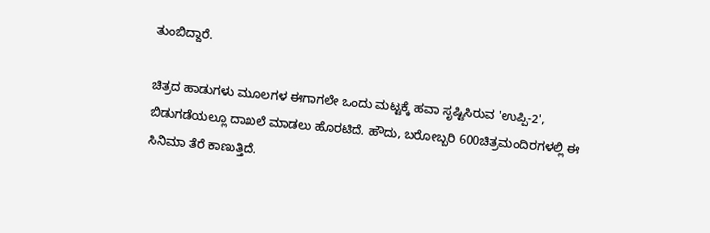ತುಂಬಿದ್ದಾರೆ.

ಚಿತ್ರದ ಹಾಡುಗಳು ಮೂಲಗಳ ಈಗಾಗಲೇ ಒಂದು ಮಟ್ಟಕ್ಕೆ ಹವಾ ಸೃಷ್ಟಿಸಿರುವ 'ಉಪ್ಪಿ-2', ಬಿಡುಗಡೆಯಲ್ಲೂ ದಾಖಲೆ ಮಾಡಲು ಹೊರಟಿದೆ. ಹೌದು, ಬರೋಬ್ಬರಿ 600ಚಿತ್ರಮಂದಿರಗಳಲ್ಲಿ ಈ ಸಿನಿಮಾ ತೆರೆ ಕಾಣುತ್ತಿದೆ.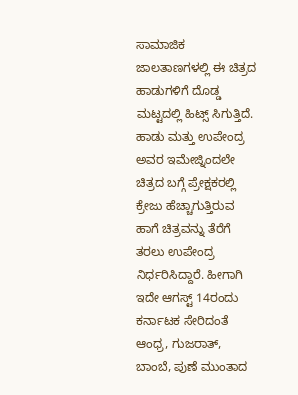ಸಾಮಾಜಿಕ ಜಾಲತಾಣಗಳಲ್ಲಿ ಈ ಚಿತ್ರದ ಹಾಡುಗಳಿಗೆ ದೊಡ್ಡ ಮಟ್ಟದಲ್ಲಿ ಹಿಟ್ಸ್ ಸಿಗುತ್ತಿದೆ. ಹಾಡು ಮತ್ತು ಉಪೇಂದ್ರ ಅವರ ಇಮೇಜ್ನಿಂದಲೇ ಚಿತ್ರದ ಬಗ್ಗೆ ಪ್ರೇಕ್ಷಕರಲ್ಲಿ ಕ್ರೇಜು ಹೆಚ್ಚಾಗುತ್ತಿರುವ ಹಾಗೆ ಚಿತ್ರವನ್ನು ತೆರೆಗೆ ತರಲು ಉಪೇಂದ್ರ ನಿರ್ಧರಿಸಿದ್ದಾರೆ. ಹೀಗಾಗಿ ಇದೇ ಆಗಸ್ಟ್ 14ರಂದು ಕರ್ನಾಟಕ ಸೇರಿದಂತೆ ಆಂಧ್ರ, ಗುಜರಾತ್, ಬಾಂಬೆ, ಪುಣೆ ಮುಂತಾದ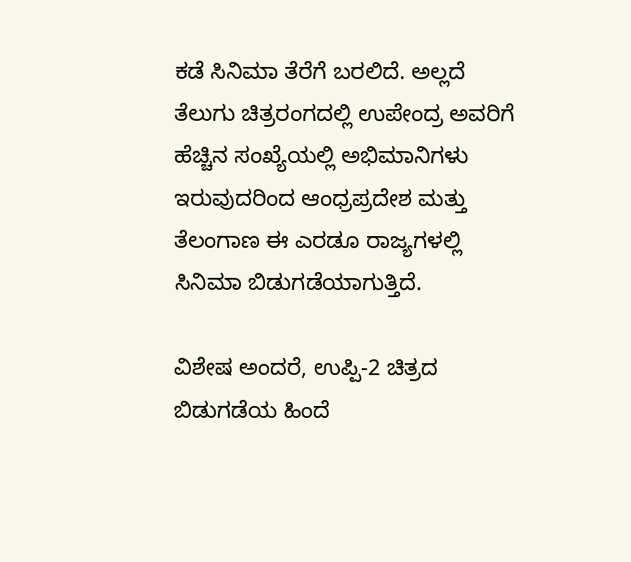ಕಡೆ ಸಿನಿಮಾ ತೆರೆಗೆ ಬರಲಿದೆ. ಅಲ್ಲದೆ ತೆಲುಗು ಚಿತ್ರರಂಗದಲ್ಲಿ ಉಪೇಂದ್ರ ಅವರಿಗೆ ಹೆಚ್ಚಿನ ಸಂಖ್ಯೆಯಲ್ಲಿ ಅಭಿಮಾನಿಗಳು ಇರುವುದರಿಂದ ಆಂಧ್ರಪ್ರದೇಶ ಮತ್ತು ತೆಲಂಗಾಣ ಈ ಎರಡೂ ರಾಜ್ಯಗಳಲ್ಲಿ ಸಿನಿಮಾ ಬಿಡುಗಡೆಯಾಗುತ್ತಿದೆ.

ವಿಶೇಷ ಅಂದರೆ, ಉಪ್ಪಿ-2 ಚಿತ್ರದ ಬಿಡುಗಡೆಯ ಹಿಂದೆ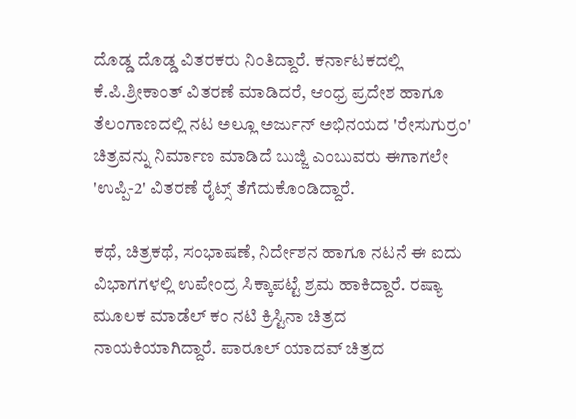ದೊಡ್ಡ ದೊಡ್ಡ ವಿತರಕರು ನಿಂತಿದ್ದಾರೆ. ಕರ್ನಾಟಕದಲ್ಲಿ ಕೆ.ಪಿ.ಶ್ರೀಕಾಂತ್ ವಿತರಣೆ ಮಾಡಿದರೆ, ಆಂಧ್ರ ಪ್ರದೇಶ ಹಾಗೂ ತೆಲಂಗಾಣದಲ್ಲಿ ನಟ ಅಲ್ಲೂ ಅರ್ಜುನ್ ಅಭಿನಯದ 'ರೇಸುಗುರ್ರಂ' ಚಿತ್ರವನ್ನು ನಿರ್ಮಾಣ ಮಾಡಿದೆ ಬುಜ್ಜಿ ಎಂಬುವರು ಈಗಾಗಲೇ 'ಉಪ್ಪಿ-2' ವಿತರಣೆ ರೈಟ್ಸ್ ತೆಗೆದುಕೊಂಡಿದ್ದಾರೆ.

ಕಥೆ, ಚಿತ್ರಕಥೆ, ಸಂಭಾಷಣೆ, ನಿರ್ದೇಶನ ಹಾಗೂ ನಟನೆ ಈ ಐದು ವಿಭಾಗಗಳಲ್ಲಿ ಉಪೇಂದ್ರ ಸಿಕ್ಕಾಪಟ್ಟೆ ಶ್ರಮ ಹಾಕಿದ್ದಾರೆ. ರಷ್ಯಾ ಮೂಲಕ ಮಾಡೆಲ್ ಕಂ ನಟಿ ಕ್ರಿಸ್ಟಿನಾ ಚಿತ್ರದ ನಾಯಕಿಯಾಗಿದ್ದಾರೆ. ಪಾರೂಲ್ ಯಾದವ್ ಚಿತ್ರದ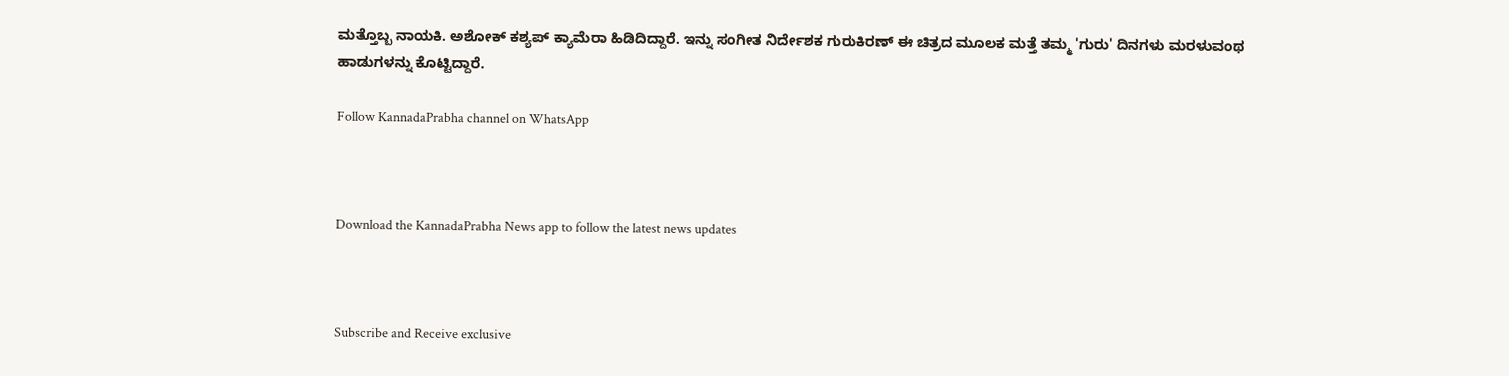ಮತ್ತೊಬ್ಬ ನಾಯಕಿ. ಅಶೋಕ್ ಕಶ್ಯಪ್ ಕ್ಯಾಮೆರಾ ಹಿಡಿದಿದ್ದಾರೆ. ಇನ್ನು ಸಂಗೀತ ನಿರ್ದೇಶಕ ಗುರುಕಿರಣ್ ಈ ಚಿತ್ರದ ಮೂಲಕ ಮತ್ತೆ ತಮ್ಮ 'ಗುರು' ದಿನಗಳು ಮರಳುವಂಥ ಹಾಡುಗಳನ್ನು ಕೊಟ್ಟಿದ್ದಾರೆ.

Follow KannadaPrabha channel on WhatsApp



Download the KannadaPrabha News app to follow the latest news updates



Subscribe and Receive exclusive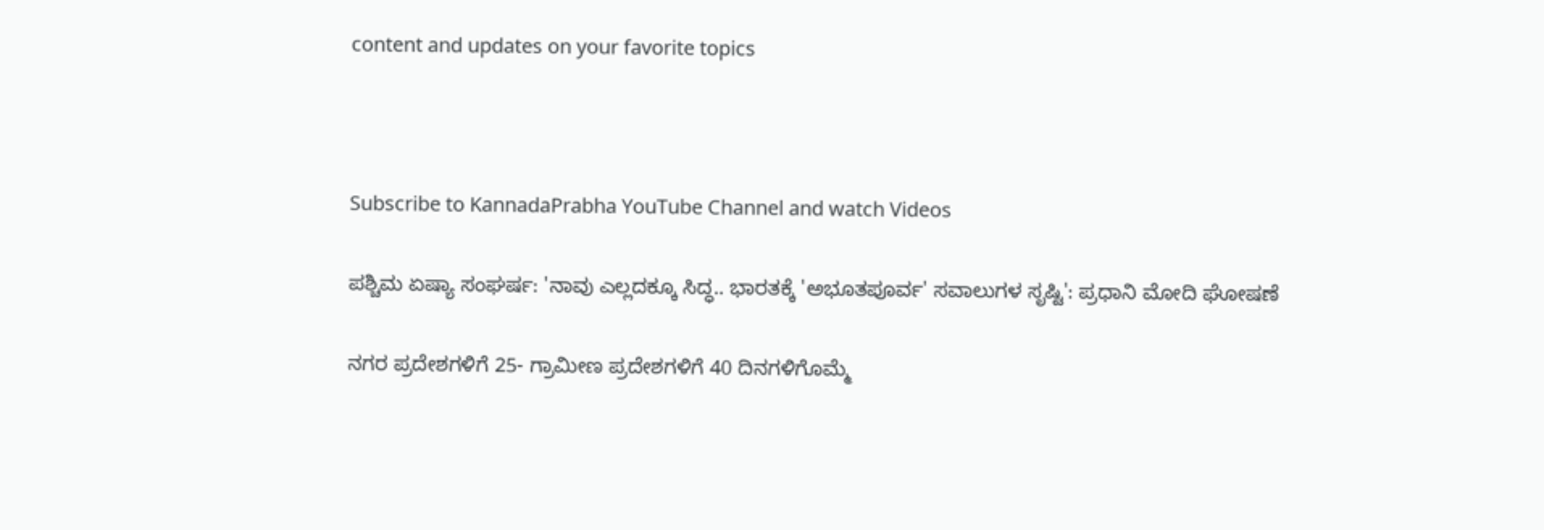content and updates on your favorite topics



Subscribe to KannadaPrabha YouTube Channel and watch Videos

ಪಶ್ಚಿಮ ಏಷ್ಯಾ ಸಂಘರ್ಷ: 'ನಾವು ಎಲ್ಲದಕ್ಕೂ ಸಿದ್ಧ.. ಭಾರತಕ್ಕೆ 'ಅಭೂತಪೂರ್ವ' ಸವಾಲುಗಳ ಸೃಷ್ಟಿ': ಪ್ರಧಾನಿ ಮೋದಿ ಘೋಷಣೆ

ನಗರ ಪ್ರದೇಶಗಳಿಗೆ 25- ಗ್ರಾಮೀಣ ಪ್ರದೇಶಗಳಿಗೆ 40 ದಿನಗಳಿಗೊಮ್ಮೆ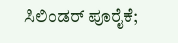ಸಿಲಿಂಡರ್‌ ಪೂರೈಕೆ;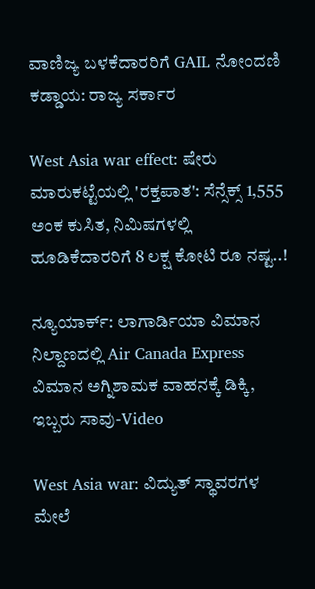ವಾಣಿಜ್ಯ ಬಳಕೆದಾರರಿಗೆ GAIL ನೋಂದಣಿ ಕಡ್ಡಾಯ: ರಾಜ್ಯ ಸರ್ಕಾರ

West Asia war effect: ಷೇರು ಮಾರುಕಟ್ಟೆಯಲ್ಲಿ 'ರಕ್ತಪಾತ': ಸೆನ್ಸೆಕ್ಸ್ 1,555 ಅಂಕ ಕುಸಿತ, ನಿಮಿಷಗಳಲ್ಲಿ ಹೂಡಿಕೆದಾರರಿಗೆ 8 ಲಕ್ಷ ಕೋಟಿ ರೂ ನಷ್ಟ..!

ನ್ಯೂಯಾರ್ಕ್‌: ಲಾಗಾರ್ಡಿಯಾ ವಿಮಾನ ನಿಲ್ದಾಣದಲ್ಲಿ Air Canada Express ವಿಮಾನ ಅಗ್ನಿಶಾಮಕ ವಾಹನಕ್ಕೆ ಡಿಕ್ಕಿ, ಇಬ್ಬರು ಸಾವು-Video

West Asia war: ವಿದ್ಯುತ್ ಸ್ಥಾವರಗಳ ಮೇಲೆ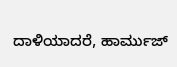ದಾಳಿಯಾದರೆ, ಹಾರ್ಮುಜ್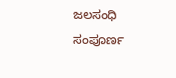ಜಲಸಂಧಿ ಸಂಪೂರ್ಣ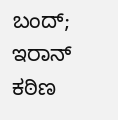ಬಂದ್; ಇರಾನ್ ಕಠಿಣ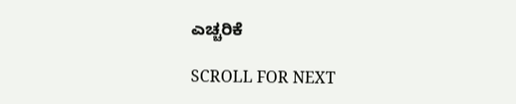ಎಚ್ಚರಿಕೆ

SCROLL FOR NEXT